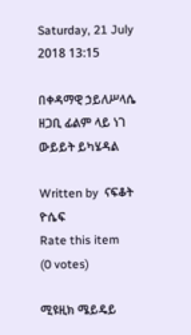Saturday, 21 July 2018 13:15

በቀዳማዊ ኃይለሥላሴ ዘጋቢ ፊልም ላይ ነገ ውይይት ይካሄዳል

Written by  ናፍቆት ዮሴፍ
Rate this item
(0 votes)

ሚዩዚክ ሜይዴይ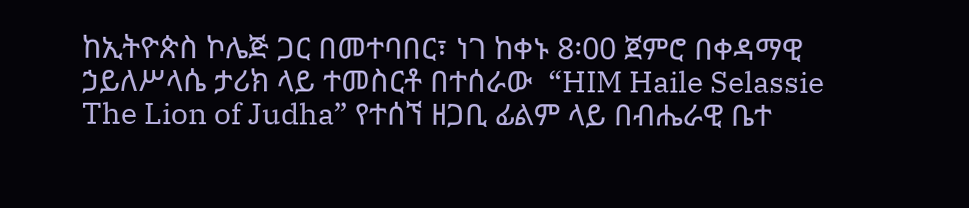ከኢትዮጵስ ኮሌጅ ጋር በመተባበር፣ ነገ ከቀኑ 8፡00 ጀምሮ በቀዳማዊ ኃይለሥላሴ ታሪክ ላይ ተመስርቶ በተሰራው  “HIM Haile Selassie The Lion of Judha” የተሰኘ ዘጋቢ ፊልም ላይ በብሔራዊ ቤተ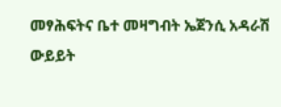መፃሕፍትና ቤተ መዛግብት ኤጀንሲ አዳራሽ ውይይት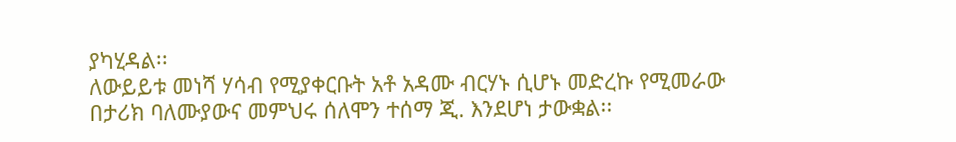ያካሂዳል፡፡
ለውይይቱ መነሻ ሃሳብ የሚያቀርቡት አቶ አዳሙ ብርሃኑ ሲሆኑ መድረኩ የሚመራው በታሪክ ባለሙያውና መምህሩ ሰለሞን ተሰማ ጂ. እንደሆነ ታውቋል፡፡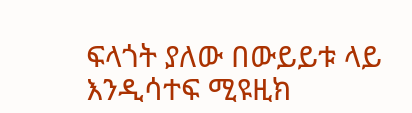ፍላጎት ያለው በውይይቱ ላይ እንዲሳተፍ ሚዩዚክ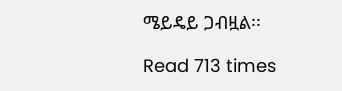ሜይዴይ ጋብዟል፡፡

Read 713 times